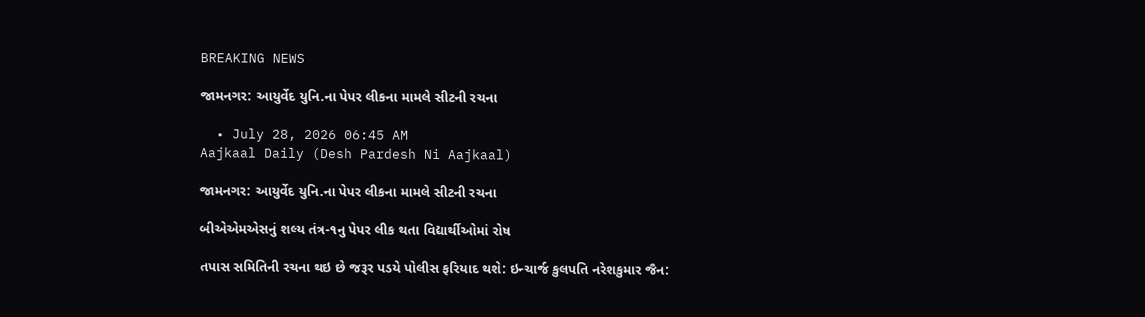BREAKING NEWS

જામનગર: આયુર્વેદ યુનિ.ના પેપર લીકના મામલે સીટની રચના

  • July 28, 2026 06:45 AM
Aajkaal Daily (Desh Pardesh Ni Aajkaal)

જામનગર: આયુર્વેદ યુનિ.ના પેપર લીકના મામલે સીટની રચના

બીએએમએસનું શલ્ય તંત્ર-૧નુ પેપર લીક થતા વિદ્યાર્થીઓમાં રોષ

તપાસ સમિતિની રચના થઇ છે જરૂર પડયે પોલીસ ફરિયાદ થશે: ઇન્ચાર્જ કુલપતિ નરેશકુમાર જૈન: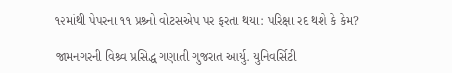૧૨માંથી પેપરના ૧૧ પ્રશ્ર્નો વોટસએપ પર ફરતા થયા: પરિક્ષા રદ થશે કે કેમ?

જામનગરની વિશ્ર્વ પ્રસિદ્ધ ગણાતી ગુજરાત આર્યુ. યુનિવર્સિટી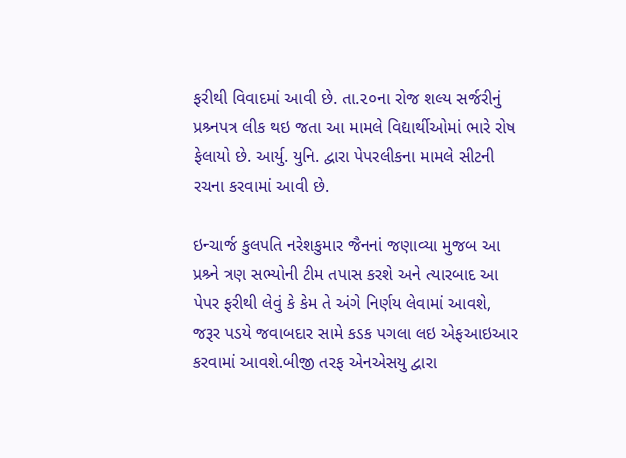ફરીથી વિવાદમાં આવી છે. તા.૨૦ના રોજ શલ્ય સર્જરીનું પ્રશ્ર્નપત્ર લીક થઇ જતા આ મામલે વિદ્યાર્થીઓમાં ભારે રોષ ફેલાયો છે. આર્યુ. યુનિ. દ્વારા પેપરલીકના મામલે સીટની રચના કરવામાં આવી છે.

ઇન્ચાર્જ કુલપતિ નરેશકુમાર જૈનનાં જણાવ્યા મુજબ આ પ્રશ્ર્ને ત્રણ સભ્યોની ટીમ તપાસ કરશે અને ત્યારબાદ આ પેપર ફરીથી લેવું કે કેમ તે અંગે નિર્ણય લેવામાં આવશે, જરૂર પડયે જવાબદાર સામે કડક પગલા લઇ એફઆઇઆર કરવામાં આવશે.બીજી તરફ એનએસયુ દ્વારા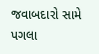જવાબદારો સામે પગલા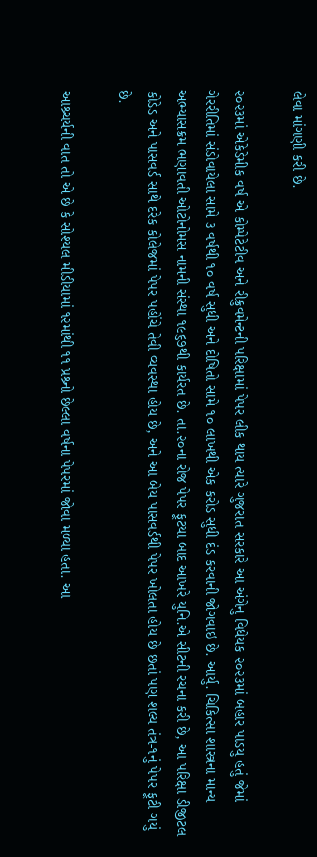લેવા માંગણી કરી છે.

૨૦૨૩માં એકેડેમીક વર્ષ એ કોમ્પેટેટીવ અને રીક્રુવમેન્ટની પરિક્ષામાં પેપર લીક થાય ત્યારે ગુજરાત સરકારે આ અંગેનુ વિધેયક ૨૦૨૩માં બહાર પાડયુ હતું જેમાં ગેરરીતિમાં સંડોવાયેલા સામે ૩ વર્ષથી ૧૦ વર્ષ સુધી અને દોષિતો સામે ૧૦ લાખથી એક કરોડ સુધી દંડ કરવાની જોગવાઇ છે. આર્યુ. ચિકિત્સા શાસ્ત્રના માન્ય અભ્યાસક્રમ ભણાવતી ઓટોનોમસ નામની સંસ્થા ૧૯૬૭થી કાર્યરત છે. તા.૨૦ના રોજ પેપર ફૂટયા બાદ આખરે યુનિ.એ સીટની રચના કરી છે, આ પરિક્ષા ડીજીટલ કોડેડ અને પાસવર્ડ સાથે દરેક કોલેજમાં પેપર પહોંચે તેવી વ્યવસ્થા હોય છે, અને આ બેય પાસવર્ડથી પેપર ખોલતા હોય છે છતાં પણ શલ્ય તંત્ર-૧નું પેપર ફૂટી ગયું છે.

આશ્ર્ચર્યની વાત તો એ છે કે સોશ્યલ મીડીયામાં ૧૨માંથી ૧૧ પ્રશ્ર્નો છેલ્લા વર્ષના પેપરમાં જોવા મળ્યા હતા. આ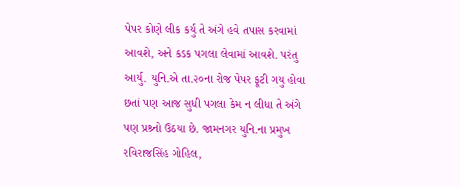પેપર કોણે લીક કર્યુ તે અંગે હવે તપાસ કરવામાં આવશે, અને કડક પગલા લેવામાં આવશે. પરંતુ આર્યુ. યુનિ.એ તા.૨૦ના રોજ પેપર ફૂટી ગયુ હોવા છતાં પણ આજ સુધી પગલા કેમ ન લીધા તે અંગે પણ પ્રશ્ર્નો ઉઠયા છે. જામનગર યુનિ.ના પ્રમુખ રવિરાજસિંહ ગોહિલ,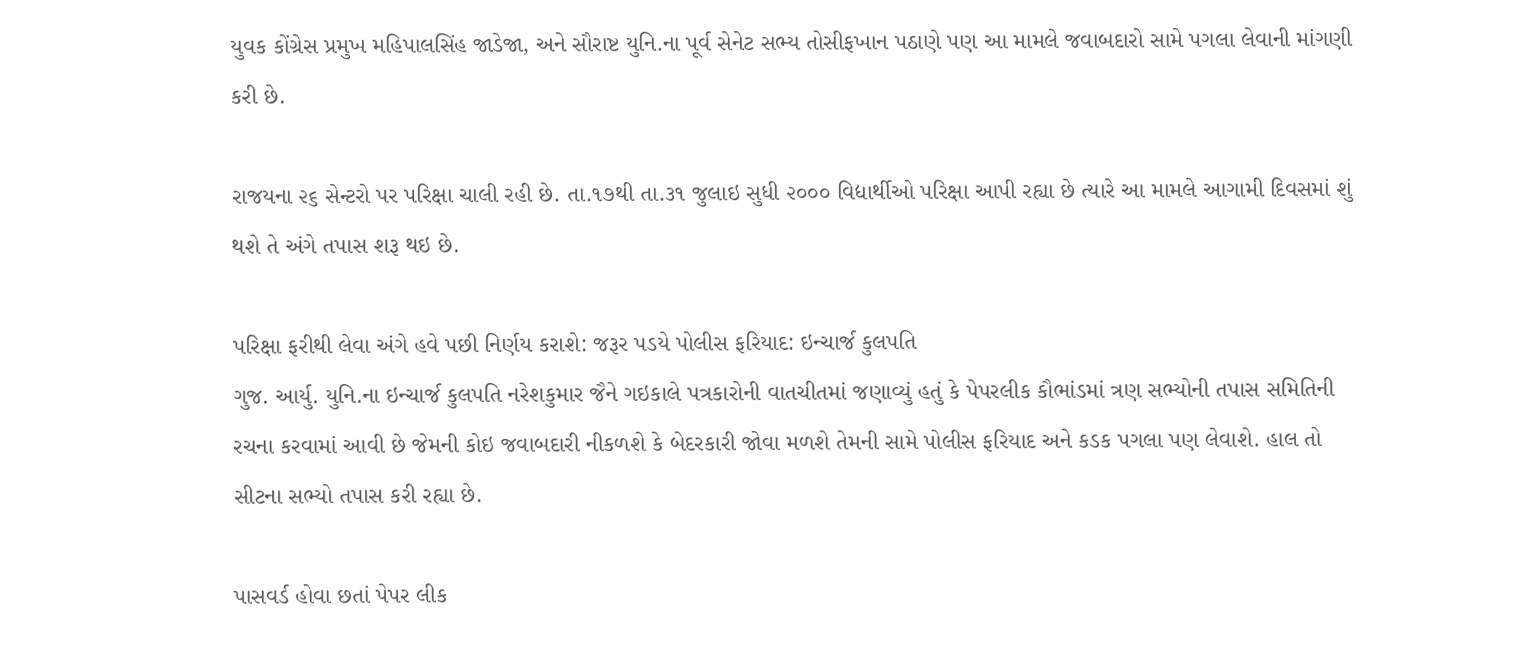યુવક કોંગ્રેસ પ્રમુખ મહિપાલસિંહ જાડેજા, અને સૌરાષ્ટ યુનિ.ના પૂર્વ સેનેટ સભ્ય તોસીફખાન પઠાણે પણ આ મામલે જવાબદારો સામે પગલા લેવાની માંગણી કરી છે.

રાજયના ૨૬ સેન્ટરો પર પરિક્ષા ચાલી રહી છે. તા.૧૭થી તા.૩૧ જુલાઇ સુધી ૨૦૦૦ વિદ્યાર્થીઓ પરિક્ષા આપી રહ્યા છે ત્યારે આ મામલે આગામી દિવસમાં શું થશે તે અંગે તપાસ શરૂ થઇ છે.

પરિક્ષા ફરીથી લેવા અંગે હવે પછી નિર્ણય કરાશે: જરૂર પડયે પોલીસ ફરિયાદ: ઇન્ચાર્જ કુલપતિ
ગુજ. આર્યુ. યુનિ.ના ઇન્ચાર્જ કુલપતિ નરેશકુમાર જૈને ગઇકાલે પત્રકારોની વાતચીતમાં જણાવ્યું હતું કે પેપરલીક કૌભાંડમાં ત્રણ સભ્યોની તપાસ સમિતિની રચના કરવામાં આવી છે જેમની કોઇ જવાબદારી નીકળશે કે બેદરકારી જોવા મળશે તેમની સામે પોલીસ ફરિયાદ અને કડક પગલા પણ લેવાશે. હાલ તો સીટના સભ્યો તપાસ કરી રહ્યા છે.

પાસવર્ડ હોવા છતાં પેપર લીક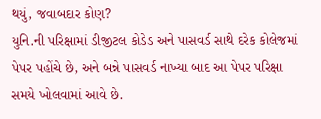થયું, જવાબદાર કોણ?
યુનિ.ની પરિક્ષામાં ડીજીટલ કોડેડ અને પાસવર્ડ સાથે દરેક કોલેજમાં પેપર પહોંચે છે, અને બન્ને પાસવર્ડ નાખ્યા બાદ આ પેપર પરિક્ષા સમયે ખોલવામાં આવે છે.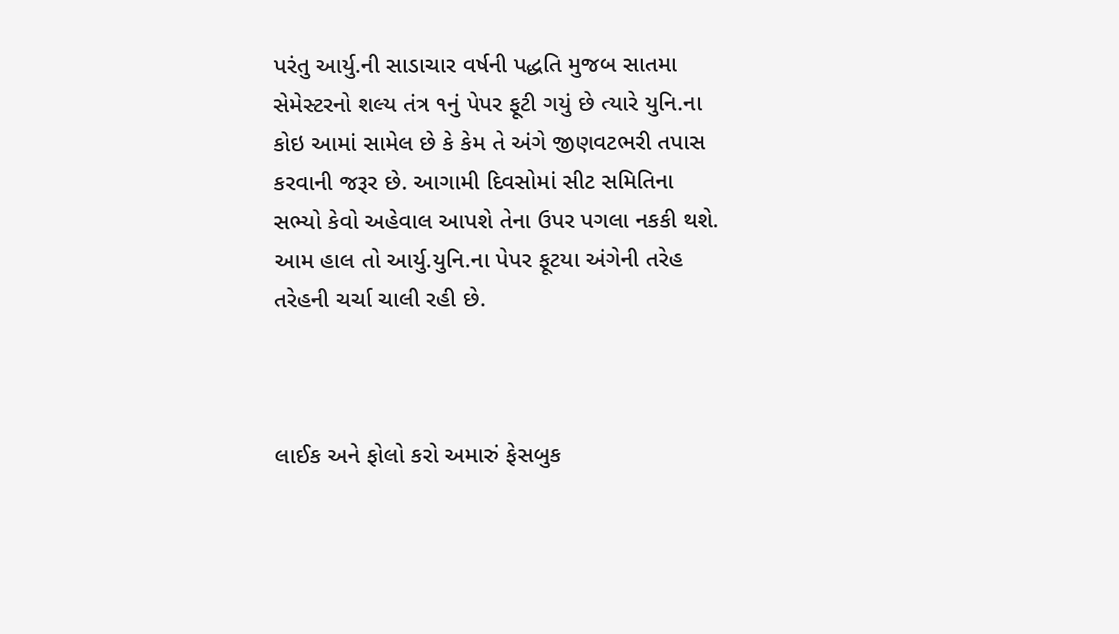પરંતુ આર્યુ.ની સાડાચાર વર્ષની પદ્ધતિ મુજબ સાતમા સેમેસ્ટરનો શલ્ય તંત્ર ૧નું પેપર ફૂટી ગયું છે ત્યારે યુનિ.ના કોઇ આમાં સામેલ છે કે કેમ તે અંગે જીણવટભરી તપાસ કરવાની જરૂર છે. આગામી દિવસોમાં સીટ સમિતિના સભ્યો કેવો અહેવાલ આપશે તેના ઉપર પગલા નકકી થશે. આમ હાલ તો આર્યુ.યુનિ.ના પેપર ફૂટયા અંગેની તરેહ તરેહની ચર્ચા ચાલી રહી છે.



લાઈક અને ફોલો કરો અમારું ફેસબુક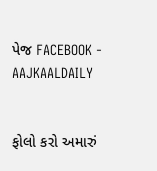પેજ FACEBOOK - AAJKAALDAILY


ફોલો કરો અમારું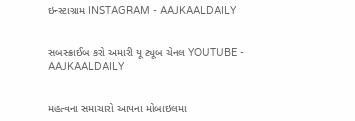ઇન્સ્ટાગ્રામ INSTAGRAM - AAJKAALDAILY


સબસ્ક્રાઈબ કરો અમારી યૂ ટ્યૂબ ચેનલ YOUTUBE - AAJKAALDAILY


મહત્વના સમાચારો આપના મોબાઇલમા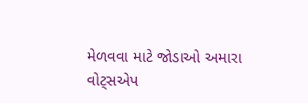મેળવવા માટે જોડાઓ અમારા વોટ્સએપ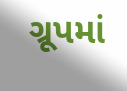ગ્રૂપમાં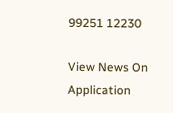99251 12230

View News On Application